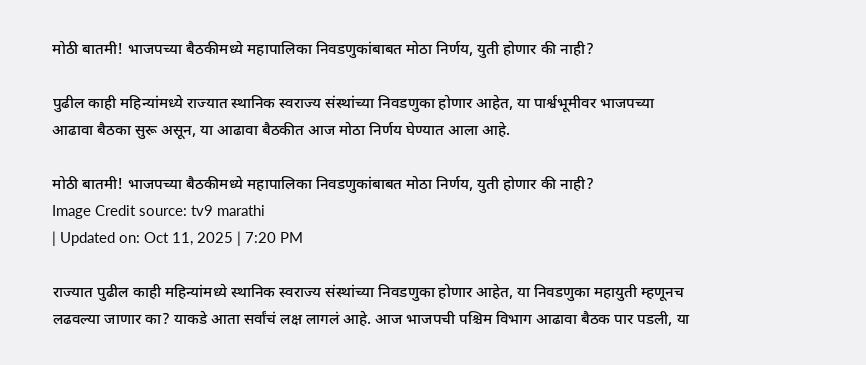मोठी बातमी! भाजपच्या बैठकीमध्ये महापालिका निवडणुकांबाबत मोठा निर्णय, युती होणार की नाही?

पुढील काही महिन्यांमध्ये राज्यात स्थानिक स्वराज्य संस्थांच्या निवडणुका होणार आहेत, या पार्श्वभूमीवर भाजपच्या आढावा बैठका सुरू असून, या आढावा बैठकीत आज मोठा निर्णय घेण्यात आला आहे.

मोठी बातमी! भाजपच्या बैठकीमध्ये महापालिका निवडणुकांबाबत मोठा निर्णय, युती होणार की नाही?
Image Credit source: tv9 marathi
| Updated on: Oct 11, 2025 | 7:20 PM

राज्यात पुढील काही महिन्यांमध्ये स्थानिक स्वराज्य संस्थांच्या निवडणुका होणार आहेत, या निवडणुका महायुती म्हणूनच लढवल्या जाणार का? याकडे आता सर्वांचं लक्ष लागलं आहे. आज भाजपची पश्चिम विभाग आढावा बैठक पार पडली, या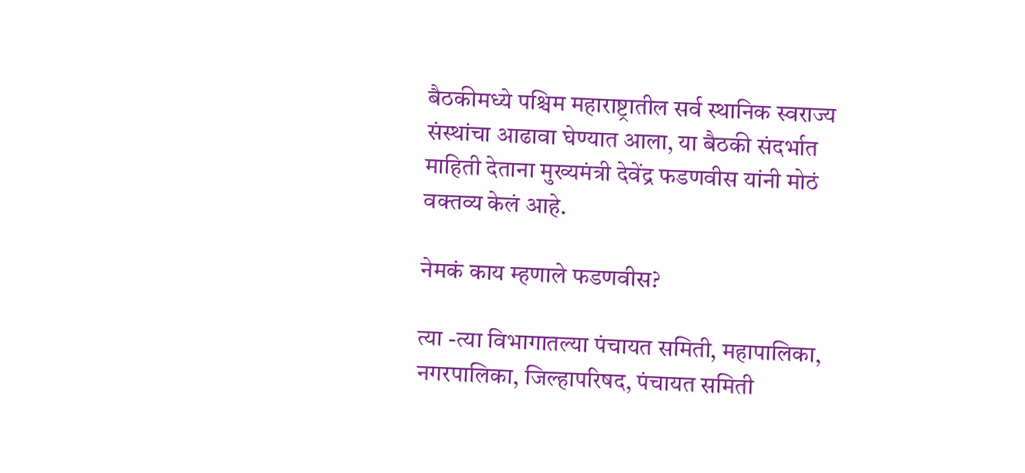बैठकीमध्ये पश्चिम महाराष्ट्रातील सर्व स्थानिक स्वराज्य संस्थांचा आढावा घेण्यात आला, या बैठकी संदर्भात माहिती देताना मुख्यमंत्री देवेंद्र फडणवीस यांनी मोठं वक्तव्य केलं आहे.

नेमकं काय म्हणाले फडणवीस?

त्या -त्या विभागातल्या पंचायत समिती, महापालिका, नगरपालिका, जिल्हापरिषद, पंचायत समिती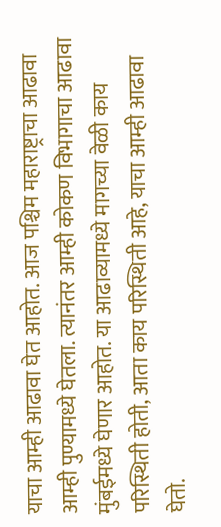याचा आम्ही आढावा घेत आहोत. आज पश्चिम महाराष्ट्राचा आढावा आम्ही पुण्यामध्ये घेतला. त्यानंतर आम्ही कोकण विभागाचा आढावा मुंबईमध्ये घेणार आहोत. या आढाव्यामध्ये मागच्या वेळी काय परिस्थिती होती, आता काय परिस्थिती आहे, याचा आम्ही आढावा घेतो.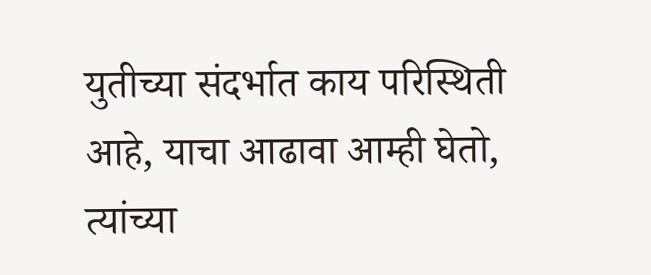युतीच्या संदर्भात काय परिस्थिती आहे, याचा आढावा आम्ही घेतो, त्यांच्या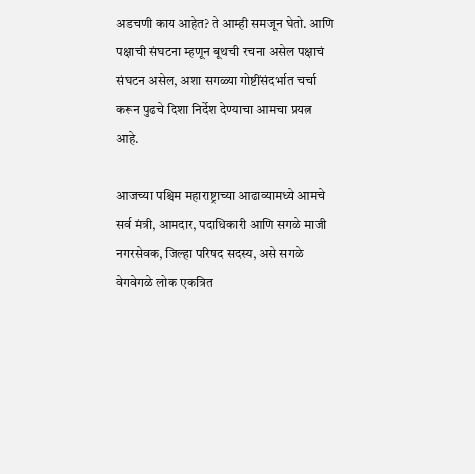अडचणी काय आहेत? ते आम्ही समजून घेतो. आणि पक्षाची संघटना म्हणून बूथची रचना असेल पक्षाचं संघटन असेल, अशा सगळ्या गोष्टींसंदर्भात चर्चा करून पुढचे दिशा निर्देश देण्याचा आमचा प्रयत्न आहे.

आजच्या पश्चिम महाराष्ट्राच्या आढाव्यामध्ये आमचे सर्व मंत्री, आमदार, पदाधिकारी आणि सगळे माजी नगरसेवक, जिल्हा परिषद सदस्य, असे सगळे वेगवेगळे लोक एकत्रित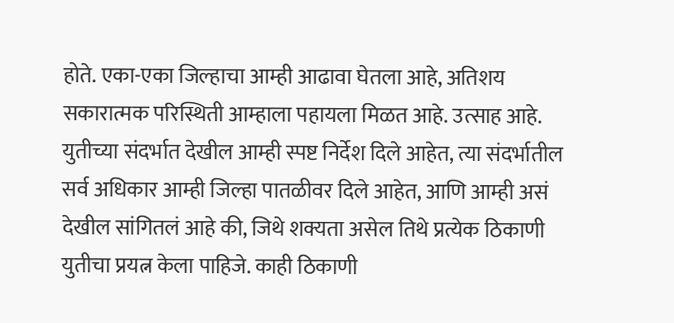होते. एका-एका जिल्हाचा आम्ही आढावा घेतला आहे, अतिशय सकारात्मक परिस्थिती आम्हाला पहायला मिळत आहे. उत्साह आहे. युतीच्या संदर्भात देखील आम्ही स्पष्ट निर्देश दिले आहेत, त्या संदर्भातील सर्व अधिकार आम्ही जिल्हा पातळीवर दिले आहेत, आणि आम्ही असं देखील सांगितलं आहे की, जिथे शक्यता असेल तिथे प्रत्येक ठिकाणी युतीचा प्रयत्न केला पाहिजे. काही ठिकाणी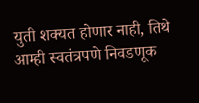युती शक्यत होणार नाही, तिथे आम्ही स्वतंत्रपणे निवडणूक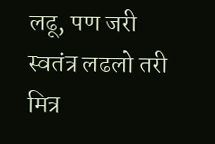लढू, पण जरी स्वतंत्र लढलो तरी मित्र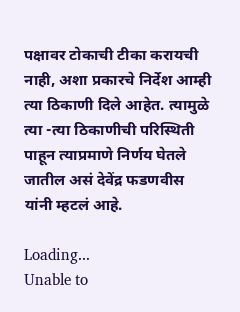पक्षावर टोकाची टीका करायची नाही, अशा प्रकारचे निर्देश आम्ही त्या ठिकाणी दिले आहेत. त्यामुळे त्या -त्या ठिकाणीची परिस्थिती पाहून त्याप्रमाणे निर्णय घेतले जातील असं देवेंद्र फडणवीस यांनी म्हटलं आहे.

Loading...
Unable to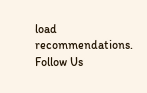load recommendations.
Follow Us